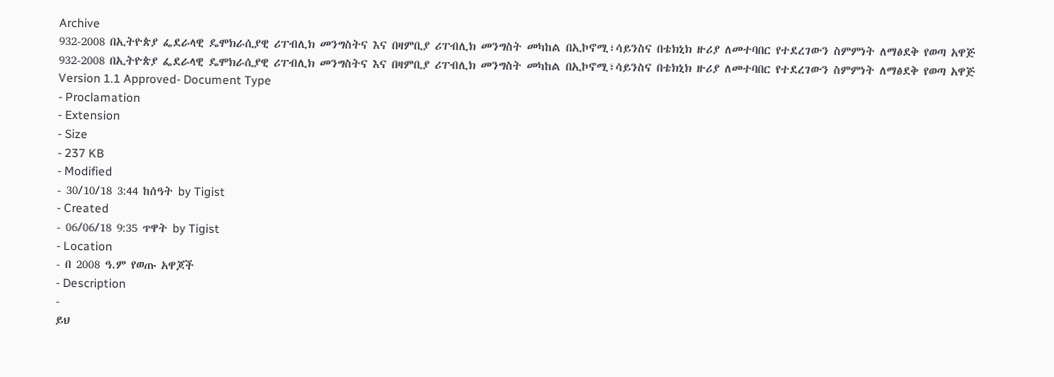Archive
932-2008 በኢትዮጵያ ፌደራላዊ ዴሞክራሲያዊ ሪፐብሊክ መንግስትና እና በዛምቢያ ሪፐብሊክ መንግስት መካከል በኢኮኖሚ፣ሳይንስና በቴክኒክ ዙሪያ ለመተባበር የተደረገውን ስምምነት ለማፅደቅ የወጣ አዋጅ
932-2008 በኢትዮጵያ ፌደራላዊ ዴሞክራሲያዊ ሪፐብሊክ መንግስትና እና በዛምቢያ ሪፐብሊክ መንግስት መካከል በኢኮኖሚ፣ሳይንስና በቴክኒክ ዙሪያ ለመተባበር የተደረገውን ስምምነት ለማፅደቅ የወጣ አዋጅ
Version 1.1 Approved- Document Type
- Proclamation
- Extension
- Size
- 237 KB
- Modified
- 30/10/18 3:44 ከሰዓት by Tigist
- Created
- 06/06/18 9:35 ጥዋት by Tigist
- Location
- በ 2008 ዓ.ም የወጡ አዋጆች
- Description
-
ይህ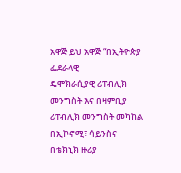አዋጅ ይህ አዋጅ “በኢትዮጵያ ፌደራላዊ
ዴሞክራሲያዊ ሪፐብሊክ መንግስት እና በዛምቢያ
ሪፐብሊክ መንግስት መካከል በኢኮኖሚ፣ ሳይንስና
በቴክኒክ ዙሪያ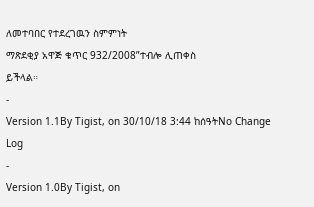ለመተባበር የተደረገዉን ስምምነት
ማጽደቂያ አዋጅ ቁጥር 932/2008”ተብሎ ሊጠቀስ
ይችላል።
-
Version 1.1By Tigist, on 30/10/18 3:44 ከሰዓትNo Change Log
-
Version 1.0By Tigist, on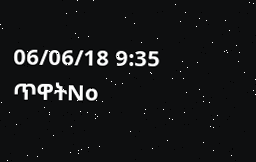06/06/18 9:35 ጥዋትNo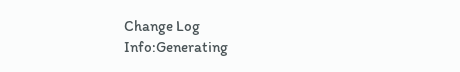Change Log
Info:Generating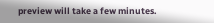preview will take a few minutes.